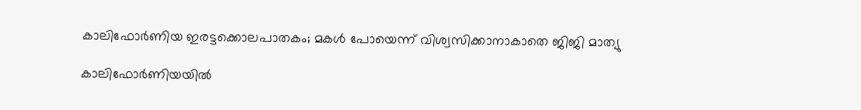കാലിഫോർണിയ ഇരട്ടക്കൊലപാതകം; മകൾ പോയെന്ന് വിശ്വസിക്കാനാകാതെ ജിജി മാത്യു

കാലിഫോർണിയയിൽ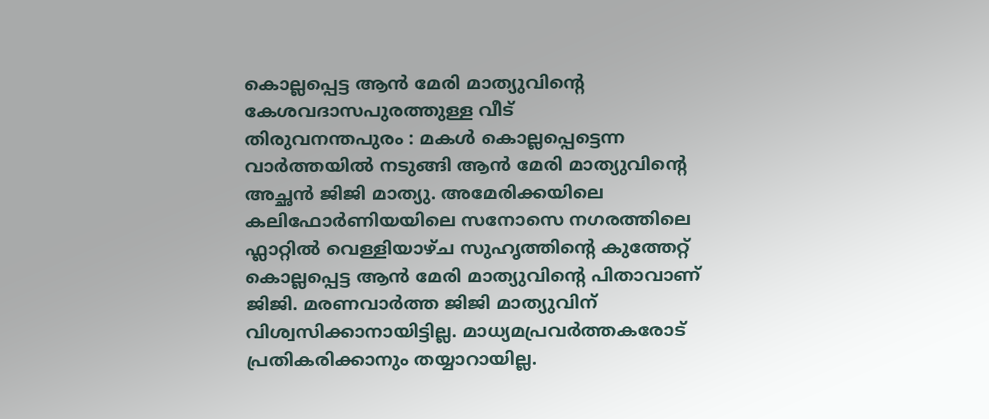കൊല്ലപ്പെട്ട ആൻ മേരി മാത്യുവിന്റെ കേശവദാസപുരത്തുള്ള വീട്
തിരുവനന്തപുരം : മകൾ കൊല്ലപ്പെട്ടെന്ന വാർത്തയിൽ നടുങ്ങി ആൻ മേരി മാത്യുവിന്റെ അച്ഛൻ ജിജി മാത്യു. അമേരിക്കയിലെ കലിഫോർണിയയിലെ സനോസെ നഗരത്തിലെ ഫ്ലാറ്റിൽ വെള്ളിയാഴ്ച സുഹൃത്തിന്റെ കുത്തേറ്റ് കൊല്ലപ്പെട്ട ആൻ മേരി മാത്യുവിന്റെ പിതാവാണ് ജിജി. മരണവാർത്ത ജിജി മാത്യുവിന് വിശ്വസിക്കാനായിട്ടില്ല. മാധ്യമപ്രവർത്തകരോട് പ്രതികരിക്കാനും തയ്യാറായില്ല.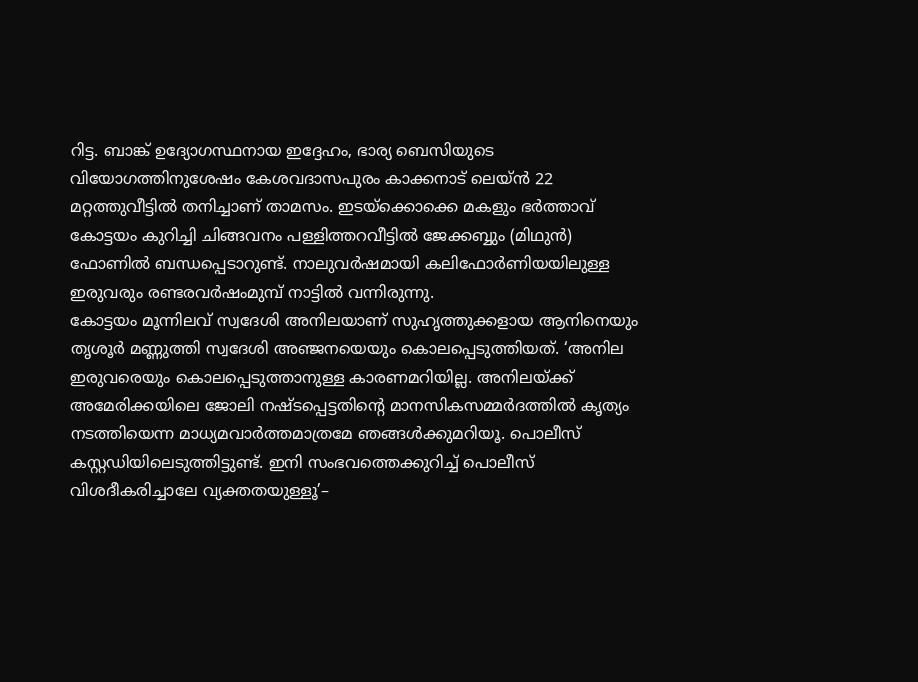റിട്ട. ബാങ്ക് ഉദ്യോഗസ്ഥനായ ഇദ്ദേഹം, ഭാര്യ ബെസിയുടെ വിയോഗത്തിനുശേഷം കേശവദാസപുരം കാക്കനാട് ലെയ്ൻ 22 മറ്റത്തുവീട്ടിൽ തനിച്ചാണ് താമസം. ഇടയ്ക്കൊക്കെ മകളും ഭർത്താവ് കോട്ടയം കുറിച്ചി ചിങ്ങവനം പള്ളിത്തറവീട്ടിൽ ജേക്കബ്ബും (മിഥുൻ) ഫോണിൽ ബന്ധപ്പെടാറുണ്ട്. നാലുവർഷമായി കലിഫോർണിയയിലുള്ള ഇരുവരും രണ്ടരവർഷംമുമ്പ് നാട്ടിൽ വന്നിരുന്നു.
കോട്ടയം മൂന്നിലവ് സ്വദേശി അനിലയാണ് സുഹൃത്തുക്കളായ ആനിനെയും തൃശൂർ മണ്ണുത്തി സ്വദേശി അഞ്ജനയെയും കൊലപ്പെടുത്തിയത്. ‘അനില ഇരുവരെയും കൊലപ്പെടുത്താനുള്ള കാരണമറിയില്ല. അനിലയ്ക്ക് അമേരിക്കയിലെ ജോലി നഷ്ടപ്പെട്ടതിന്റെ മാനസികസമ്മർദത്തിൽ കൃത്യം നടത്തിയെന്ന മാധ്യമവാർത്തമാത്രമേ ഞങ്ങൾക്കുമറിയൂ. പൊലീസ് കസ്റ്റഡിയിലെടുത്തിട്ടുണ്ട്. ഇനി സംഭവത്തെക്കുറിച്ച് പൊലീസ് വിശദീകരിച്ചാലേ വ്യക്തതയുള്ളൂ’–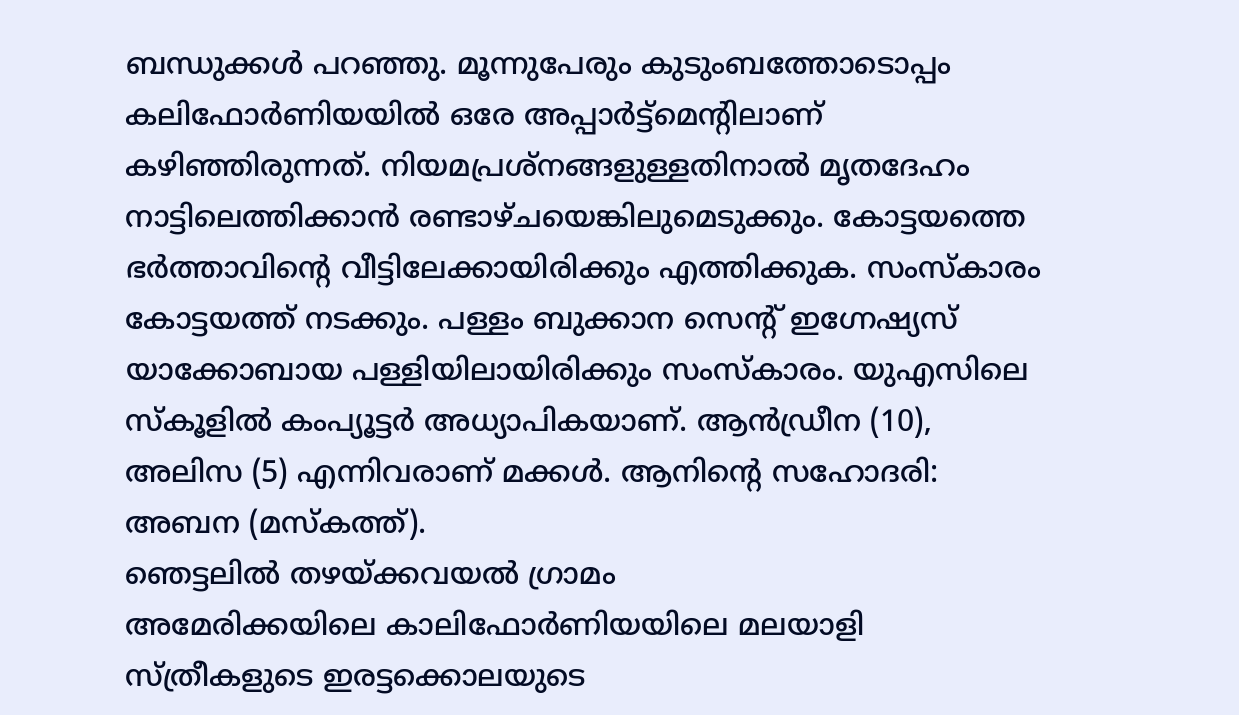ബന്ധുക്കൾ പറഞ്ഞു. മൂന്നുപേരും കുടുംബത്തോടൊപ്പം കലിഫോർണിയയിൽ ഒരേ അപ്പാർട്ട്മെന്റിലാണ് കഴിഞ്ഞിരുന്നത്. നിയമപ്രശ്നങ്ങളുള്ളതിനാൽ മൃതദേഹം നാട്ടിലെത്തിക്കാൻ രണ്ടാഴ്ചയെങ്കിലുമെടുക്കും. കോട്ടയത്തെ ഭർത്താവിന്റെ വീട്ടിലേക്കായിരിക്കും എത്തിക്കുക. സംസ്കാരം കോട്ടയത്ത് നടക്കും. പള്ളം ബുക്കാന സെന്റ് ഇഗ്നേഷ്യസ് യാക്കോബായ പള്ളിയിലായിരിക്കും സംസ്കാരം. യുഎസിലെ സ്കൂളിൽ കംപ്യൂട്ടർ അധ്യാപികയാണ്. ആൻഡ്രീന (10), അലിസ (5) എന്നിവരാണ് മക്കൾ. ആനിന്റെ സഹോദരി: അബന (മസ്കത്ത്).
ഞെട്ടലിൽ തഴയ്ക്കവയൽ ഗ്രാമം
അമേരിക്കയിലെ കാലിഫോർണിയയിലെ മലയാളി സ്ത്രീകളുടെ ഇരട്ടക്കൊലയുടെ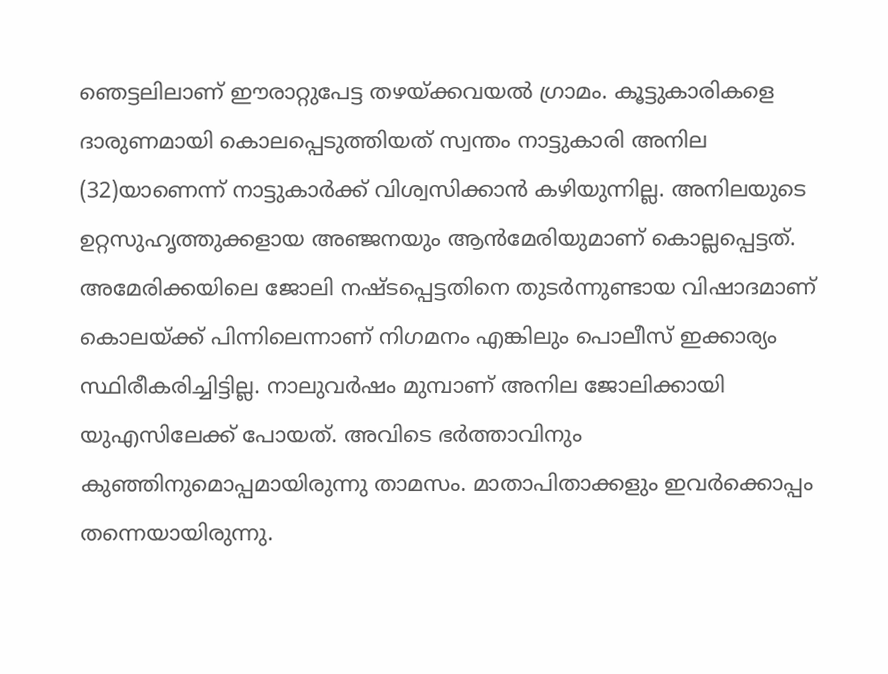ഞെട്ടലിലാണ് ഈരാറ്റുപേട്ട തഴയ്ക്കവയൽ ഗ്രാമം. കൂട്ടുകാരികളെ ദാരുണമായി കൊലപ്പെടുത്തിയത് സ്വന്തം നാട്ടുകാരി അനില (32)യാണെന്ന് നാട്ടുകാർക്ക് വിശ്വസിക്കാൻ കഴിയുന്നില്ല. അനിലയുടെ ഉറ്റസുഹൃത്തുക്കളായ അഞ്ജനയും ആൻമേരിയുമാണ് കൊല്ലപ്പെട്ടത്. അമേരിക്കയിലെ ജോലി നഷ്ടപ്പെട്ടതിനെ തുടർന്നുണ്ടായ വിഷാദമാണ് കൊലയ്ക്ക് പിന്നിലെന്നാണ് നിഗമനം എങ്കിലും പൊലീസ് ഇക്കാര്യം സ്ഥിരീകരിച്ചിട്ടില്ല. നാലുവർഷം മുമ്പാണ് അനില ജോലിക്കായി യുഎസിലേക്ക് പോയത്. അവിടെ ഭർത്താവിനും കുഞ്ഞിനുമൊപ്പമായിരുന്നു താമസം. മാതാപിതാക്കളും ഇവർക്കൊപ്പം തന്നെയായിരുന്നു.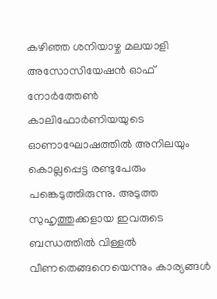കഴിഞ്ഞ ശനിയാഴ്ച മലയാളി അസോസിയേഷൻ ഓഫ് നോർത്തേൺ കാലിഫോർണിയയുടെ ഓണാഘോഷത്തിൽ അനിലയും കൊല്ലപ്പെട്ട രണ്ടുപേരും പങ്കെടുത്തിരുന്നു. അടുത്ത സുഹൃത്തുക്കളായ ഇവരുടെ ബന്ധത്തിൽ വിള്ളൽ വീണതെങ്ങനെയെന്നും കാര്യങ്ങൾ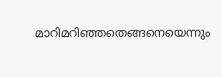മാറിമറിഞ്ഞതെങ്ങനെയെന്നും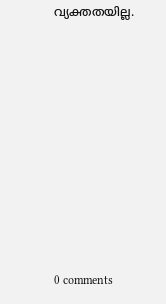വ്യക്തതയില്ല.









0 comments